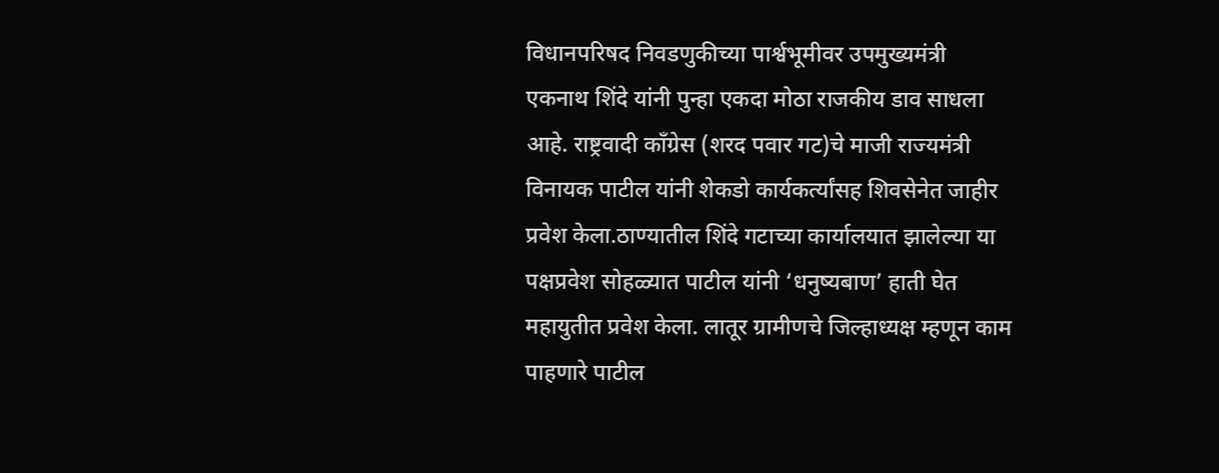विधानपरिषद निवडणुकीच्या पार्श्वभूमीवर उपमुख्यमंत्री एकनाथ शिंदे यांनी पुन्हा एकदा मोठा राजकीय डाव साधला आहे. राष्ट्रवादी काँग्रेस (शरद पवार गट)चे माजी राज्यमंत्री विनायक पाटील यांनी शेकडो कार्यकर्त्यांसह शिवसेनेत जाहीर प्रवेश केला.ठाण्यातील शिंदे गटाच्या कार्यालयात झालेल्या या पक्षप्रवेश सोहळ्यात पाटील यांनी ‘धनुष्यबाण’ हाती घेत महायुतीत प्रवेश केला. लातूर ग्रामीणचे जिल्हाध्यक्ष म्हणून काम पाहणारे पाटील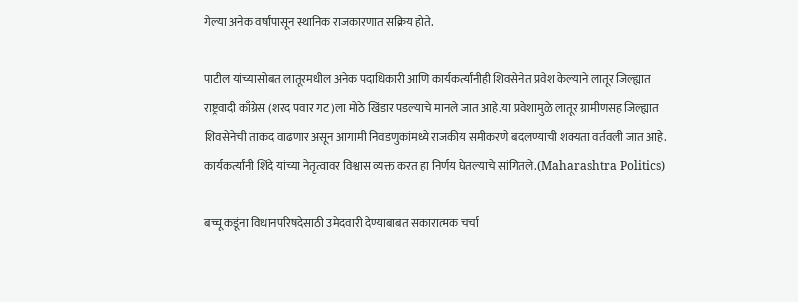गेल्या अनेक वर्षांपासून स्थानिक राजकारणात सक्रिय होते.

पाटील यांच्यासोबत लातूरमधील अनेक पदाधिकारी आणि कार्यकर्त्यांनीही शिवसेनेत प्रवेश केल्याने लातूर जिल्ह्यात राष्ट्रवादी काँग्रेस (शरद पवार गट)ला मोठे खिंडार पडल्याचे मानले जात आहे.या प्रवेशामुळे लातूर ग्रामीणसह जिल्ह्यात शिवसेनेची ताकद वाढणार असून आगामी निवडणुकांमध्ये राजकीय समीकरणे बदलण्याची शक्यता वर्तवली जात आहे. कार्यकर्त्यांनी शिंदे यांच्या नेतृत्वावर विश्वास व्यक्त करत हा निर्णय घेतल्याचे सांगितले.(Maharashtra Politics)

बच्चू कडूंना विधानपरिषदेसाठी उमेदवारी देण्याबाबत सकारात्मक चर्चा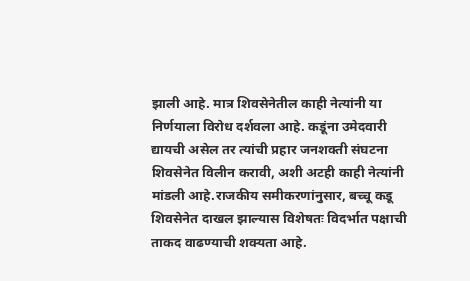झाली आहे. मात्र शिवसेनेतील काही नेत्यांनी या निर्णयाला विरोध दर्शवला आहे. कडूंना उमेदवारी द्यायची असेल तर त्यांची प्रहार जनशक्ती संघटना शिवसेनेत विलीन करावी, अशी अटही काही नेत्यांनी मांडली आहे.राजकीय समीकरणांनुसार, बच्चू कडू शिवसेनेत दाखल झाल्यास विशेषतः विदर्भात पक्षाची ताकद वाढण्याची शक्यता आहे.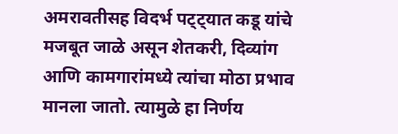अमरावतीसह विदर्भ पट्ट्यात कडू यांचे मजबूत जाळे असून शेतकरी, दिव्यांग आणि कामगारांमध्ये त्यांचा मोठा प्रभाव मानला जातो. त्यामुळे हा निर्णय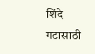शिंदे गटासाठी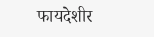फायदेशीर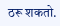ठरू शकतो.